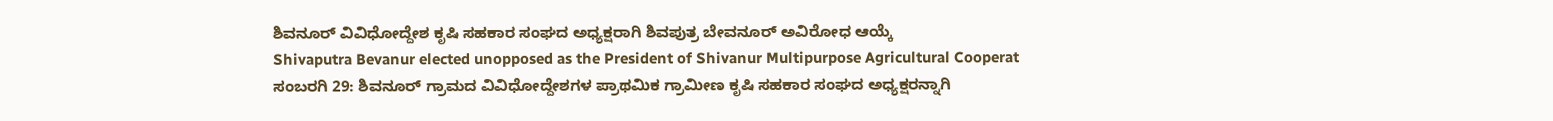ಶಿವನೂರ್ ವಿವಿಧೋದ್ದೇಶ ಕೃಷಿ ಸಹಕಾರ ಸಂಘದ ಅಧ್ಯಕ್ಷರಾಗಿ ಶಿವಪುತ್ರ ಬೇವನೂರ್ ಅವಿರೋಧ ಆಯ್ಕೆ
Shivaputra Bevanur elected unopposed as the President of Shivanur Multipurpose Agricultural Cooperat
ಸಂಬರಗಿ 29: ಶಿವನೂರ್ ಗ್ರಾಮದ ವಿವಿಧೋದ್ದೇಶಗಳ ಪ್ರಾಥಮಿಕ ಗ್ರಾಮೀಣ ಕೃಷಿ ಸಹಕಾರ ಸಂಘದ ಅಧ್ಯಕ್ಷರನ್ನಾಗಿ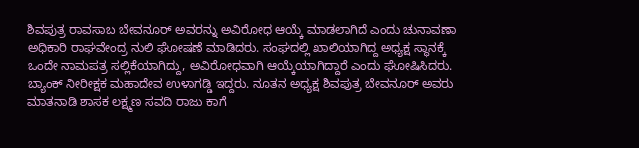ಶಿವಪುತ್ರ ರಾವಸಾಬ ಬೇವನೂರ್ ಅವರನ್ನು ಅವಿರೋಧ ಆಯ್ಕೆ ಮಾಡಲಾಗಿದೆ ಎಂದು ಚುನಾವಣಾ ಅಧಿಕಾರಿ ರಾಘವೇಂದ್ರ ನುಲಿ ಘೋಷಣೆ ಮಾಡಿದರು. ಸಂಘದಲ್ಲಿ ಖಾಲಿಯಾಗಿದ್ದ ಅಧ್ಯಕ್ಷ ಸ್ಥಾನಕ್ಕೆ ಒಂದೇ ನಾಮಪತ್ರ ಸಲ್ಲಿಕೆಯಾಗಿದ್ದು, ಅವಿರೋಧವಾಗಿ ಆಯ್ಕೆಯಾಗಿದ್ದಾರೆ ಎಂದು ಘೋಷಿಸಿದರು. ಬ್ಯಾಂಕ್ ನೀರೀಕ್ಷಕ ಮಹಾದೇವ ಉಳಾಗಡ್ಡಿ ಇದ್ದರು. ನೂತನ ಅಧ್ಯಕ್ಷ ಶಿವಪುತ್ರ ಬೇವನೂರ್ ಅವರು ಮಾತನಾಡಿ ಶಾಸಕ ಲಕ್ಷ್ಮಣ ಸವದಿ ರಾಜು ಕಾಗೆ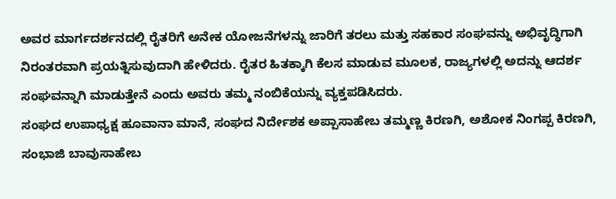ಅವರ ಮಾರ್ಗದರ್ಶನದಲ್ಲಿ ರೈತರಿಗೆ ಅನೇಕ ಯೋಜನೆಗಳನ್ನು ಜಾರಿಗೆ ತರಲು ಮತ್ತು ಸಹಕಾರ ಸಂಘವನ್ನು ಅಭಿವೃದ್ಧಿಗಾಗಿ ನಿರಂತರವಾಗಿ ಪ್ರಯತ್ನಿಸುವುದಾಗಿ ಹೇಳಿದರು. ರೈತರ ಹಿತಕ್ಕಾಗಿ ಕೆಲಸ ಮಾಡುವ ಮೂಲಕ, ರಾಜ್ಯಗಳಲ್ಲಿ ಅದನ್ನು ಆದರ್ಶ ಸಂಘವನ್ನಾಗಿ ಮಾಡುತ್ತೇನೆ ಎಂದು ಅವರು ತಮ್ಮ ನಂಬಿಕೆಯನ್ನು ವ್ಯಕ್ತಪಡಿಸಿದರು.
ಸಂಘದ ಉಪಾಧ್ಯಕ್ಷ ಹೂವಾನಾ ಮಾನೆ, ಸಂಘದ ನಿರ್ದೇಶಕ ಅಪ್ಪಾಸಾಹೇಬ ತಮ್ಮಣ್ಣ ಕಿರಣಗಿ, ಅಶೋಕ ನಿಂಗಪ್ಪ ಕಿರಣಗಿ, ಸಂಭಾಜಿ ಬಾವುಸಾಹೇಬ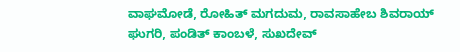ವಾಘಮೋಡೆ, ರೋಹಿತ್ ಮಗದುಮ, ರಾವಸಾಹೇಬ ಶಿವರಾಯ್ ಘುಗರಿ, ಪಂಡಿತ್ ಕಾಂಬಳೆ, ಸುಖದೇವ್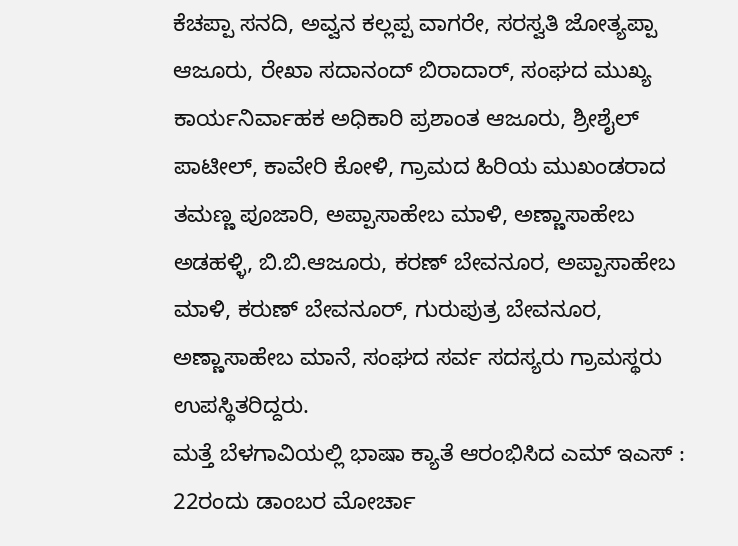ಕೆಚಪ್ಪಾ ಸನದಿ, ಅವ್ವನ ಕಲ್ಲಪ್ಪ ವಾಗರೇ, ಸರಸ್ವತಿ ಜೋತ್ಯಪ್ಪಾ ಆಜೂರು, ರೇಖಾ ಸದಾನಂದ್ ಬಿರಾದಾರ್, ಸಂಘದ ಮುಖ್ಯ ಕಾರ್ಯನಿರ್ವಾಹಕ ಅಧಿಕಾರಿ ಪ್ರಶಾಂತ ಆಜೂರು, ಶ್ರೀಶೈಲ್ ಪಾಟೀಲ್, ಕಾವೇರಿ ಕೋಳಿ, ಗ್ರಾಮದ ಹಿರಿಯ ಮುಖಂಡರಾದ ತಮಣ್ಣ ಪೂಜಾರಿ, ಅಪ್ಪಾಸಾಹೇಬ ಮಾಳಿ, ಅಣ್ಣಾಸಾಹೇಬ ಅಡಹಳ್ಳಿ, ಬಿ.ಬಿ.ಆಜೂರು, ಕರಣ್ ಬೇವನೂರ, ಅಪ್ಪಾಸಾಹೇಬ ಮಾಳಿ, ಕರುಣ್ ಬೇವನೂರ್, ಗುರುಪುತ್ರ ಬೇವನೂರ, ಅಣ್ಣಾಸಾಹೇಬ ಮಾನೆ, ಸಂಘದ ಸರ್ವ ಸದಸ್ಯರು ಗ್ರಾಮಸ್ಥರು ಉಪಸ್ಥಿತರಿದ್ದರು.
ಮತ್ತೆ ಬೆಳಗಾವಿಯಲ್ಲಿ ಭಾಷಾ ಕ್ಯಾತೆ ಆರಂಭಿಸಿದ ಎಮ್ ಇಎಸ್ : 22ರಂದು ಡಾಂಬರ ಮೋರ್ಚಾ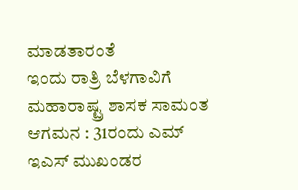ಮಾಡತಾರಂತೆ
ಇಂದು ರಾತ್ರಿ ಬೆಳಗಾವಿಗೆ ಮಹಾರಾಷ್ಟ್ರ ಶಾಸಕ ಸಾಮಂತ ಆಗಮನ : 31ರಂದು ಎಮ್ ಇಎಸ್ ಮುಖಂಡರ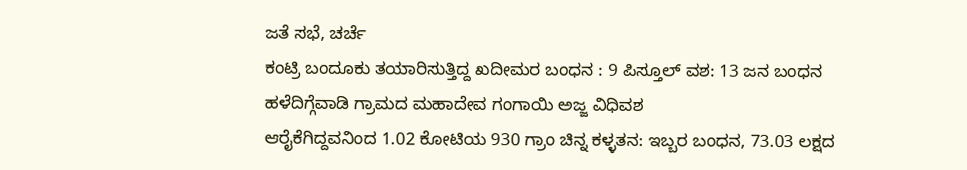ಜತೆ ಸಭೆ, ಚರ್ಚೆ
ಕಂಟ್ರಿ ಬಂದೂಕು ತಯಾರಿಸುತ್ತಿದ್ದ ಖದೀಮರ ಬಂಧನ : 9 ಪಿಸ್ತೂಲ್ ವಶ: 13 ಜನ ಬಂಧನ
ಹಳೆದಿಗ್ಗೆವಾಡಿ ಗ್ರಾಮದ ಮಹಾದೇವ ಗಂಗಾಯಿ ಅಜ್ಜ ವಿಧಿವಶ
ಆರೈಕೆಗಿದ್ದವನಿಂದ 1.02 ಕೋಟಿಯ 930 ಗ್ರಾಂ ಚಿನ್ನ ಕಳ್ಳತನ: ಇಬ್ಬರ ಬಂಧನ, 73.03 ಲಕ್ಷದ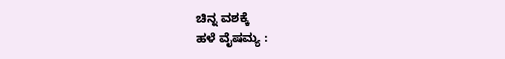ಚಿನ್ನ ವಶಕ್ಕೆ
ಹಳೆ ವೈಷಮ್ಯ :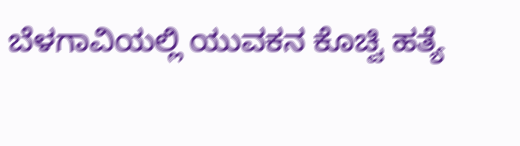ಬೆಳಗಾವಿಯಲ್ಲಿ ಯುವಕನ ಕೊಚ್ವಿ ಹತ್ಯೆ